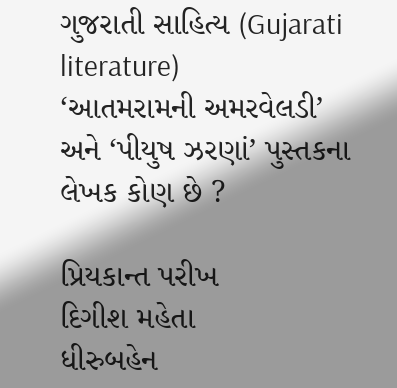ગુજરાતી સાહિત્ય (Gujarati literature)
‘આતમરામની અમરવેલડી’ અને ‘પીયુષ ઝરણાં’ પુસ્તકના લેખક કોણ છે ?

પ્રિયકાન્ત પરીખ
દિગીશ મહેતા
ધીરુબહેન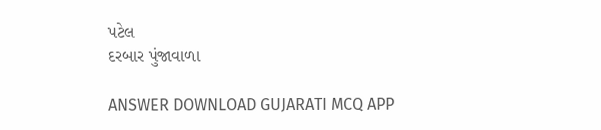પટેલ
દરબાર પુંજાવાળા

ANSWER DOWNLOAD GUJARATI MCQ APP